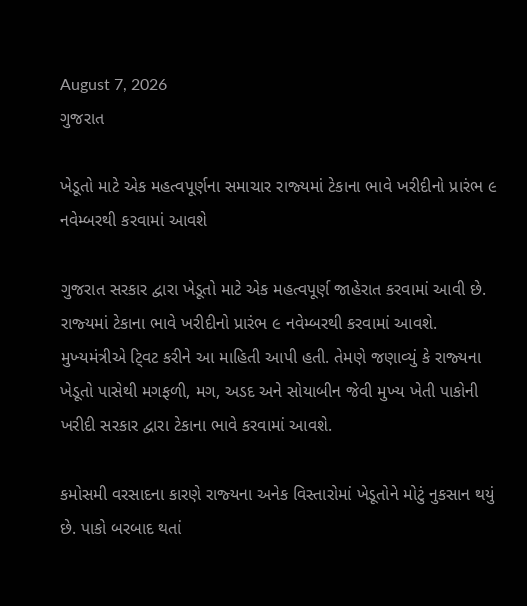August 7, 2026
ગુજરાત

ખેડૂતો માટે એક મહત્‍વપૂર્ણના સમાચાર રાજ્‍યમાં ટેકાના ભાવે ખરીદીનો પ્રારંભ ૯ નવેમ્‍બરથી કરવામાં આવશે

ગુજરાત સરકાર દ્વારા ખેડૂતો માટે એક મહત્‍વપૂર્ણ જાહેરાત કરવામાં આવી છે. રાજ્‍યમાં ટેકાના ભાવે ખરીદીનો પ્રારંભ ૯ નવેમ્‍બરથી કરવામાં આવશે. મુખ્‍યમંત્રીએ ટ્‍વિટ કરીને આ માહિતી આપી હતી. તેમણે જણાવ્‍યું કે રાજ્‍યના ખેડૂતો પાસેથી મગફળી, મગ, અડદ અને સોયાબીન જેવી મુખ્‍ય ખેતી પાકોની ખરીદી સરકાર દ્વારા ટેકાના ભાવે કરવામાં આવશે.

કમોસમી વરસાદના કારણે રાજ્‍યના અનેક વિસ્‍તારોમાં ખેડૂતોને મોટું નુકસાન થયું છે. પાકો બરબાદ થતાં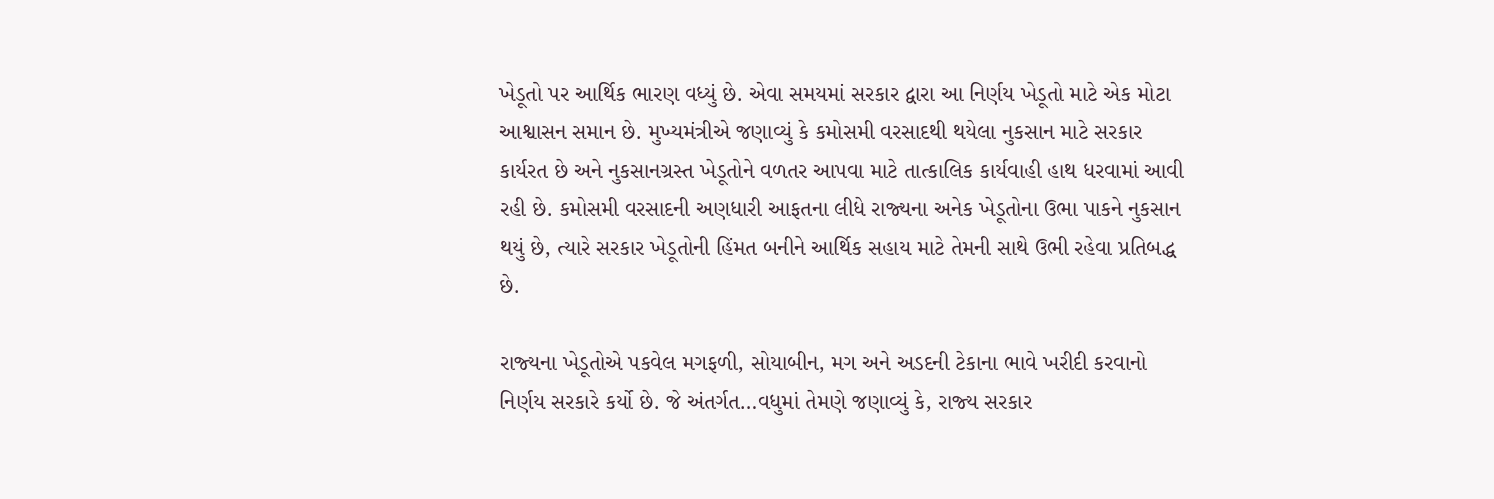ખેડૂતો પર આર્થિક ભારણ વધ્‍યું છે. એવા સમયમાં સરકાર દ્વારા આ નિર્ણય ખેડૂતો માટે એક મોટા આશ્વાસન સમાન છે. મુખ્‍યમંત્રીએ જણાવ્‍યું કે કમોસમી વરસાદથી થયેલા નુકસાન માટે સરકાર કાર્યરત છે અને નુકસાનગ્રસ્‍ત ખેડૂતોને વળતર આપવા માટે તાત્‍કાલિક કાર્યવાહી હાથ ધરવામાં આવી રહી છે. કમોસમી વરસાદની અણધારી આફતના લીધે રાજ્‍યના અનેક ખેડૂતોના ઉભા પાકને નુકસાન થયું છે, ત્‍યારે સરકાર ખેડૂતોની હિંમત બનીને આર્થિક સહાય માટે તેમની સાથે ઉભી રહેવા પ્રતિબદ્ધ છે.

રાજ્‍યના ખેડૂતોએ પકવેલ મગફળી, સોયાબીન, મગ અને અડદની ટેકાના ભાવે ખરીદી કરવાનો નિર્ણય સરકારે કર્યો છે. જે અંતર્ગત…વધુમાં તેમણે જણાવ્‍યું કે, રાજ્‍ય સરકાર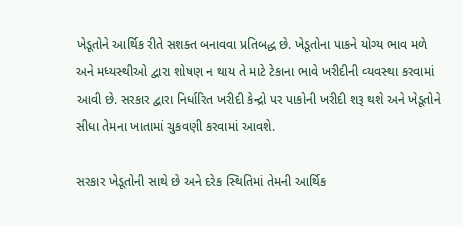ખેડૂતોને આર્થિક રીતે સશક્‍ત બનાવવા પ્રતિબદ્ધ છે. ખેડૂતોના પાકને યોગ્‍ય ભાવ મળે અને મધ્‍યસ્‍થીઓ દ્વારા શોષણ ન થાય તે માટે ટેકાના ભાવે ખરીદીની વ્‍યવસ્‍થા કરવામાં આવી છે. સરકાર દ્વારા નિર્ધારિત ખરીદી કેન્‍દ્રો પર પાકોની ખરીદી શરૂ થશે અને ખેડૂતોને સીધા તેમના ખાતામાં ચુકવણી કરવામાં આવશે.

સરકાર ખેડૂતોની સાથે છે અને દરેક સ્‍થિતિમાં તેમની આર્થિક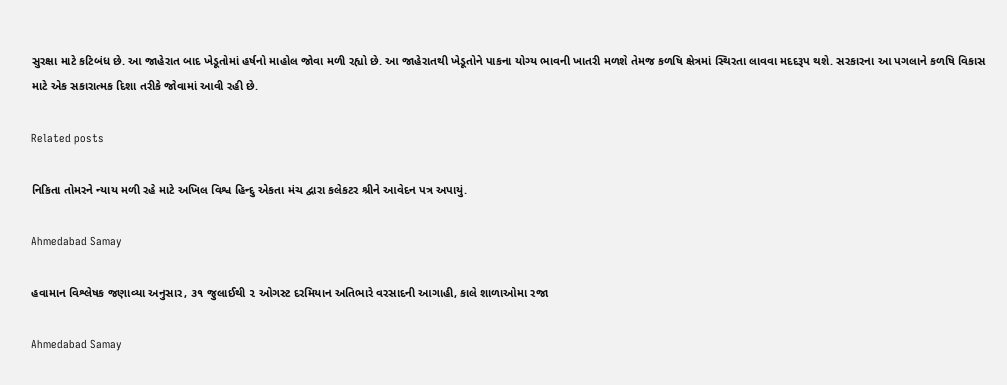સુરક્ષા માટે કટિબંધ છે. આ જાહેરાત બાદ ખેડૂતોમાં હર્ષનો માહોલ જોવા મળી રહ્યો છે. આ જાહેરાતથી ખેડૂતોને પાકના યોગ્‍ય ભાવની ખાતરી મળશે તેમજ કળષિ ક્ષેત્રમાં સ્‍થિરતા લાવવા મદદરૂપ થશે. સરકારના આ પગલાને કળષિ વિકાસ માટે એક સકારાત્‍મક દિશા તરીકે જોવામાં આવી રહી છે.

Related posts

નિકિતા તોમરને ન્યાય મળી રહે માટે અખિલ વિશ્વ હિન્દુ એકતા મંચ દ્વારા કલેકટર શ્રીને આવેદન પત્ર અપાયું.

Ahmedabad Samay

હવામાન વિશ્લેષક જણાવ્યા અનુસાર, ૩૧ જુલાઈથી ૨ ઓગસ્ટ દરમિયાન અતિભારે વરસાદની આગાહી, કાલે શાળાઓમા રજા

Ahmedabad Samay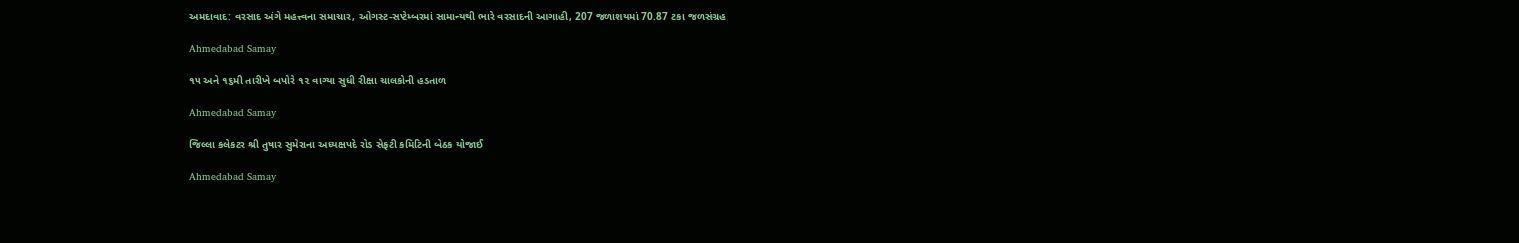અમદાવાદ: વરસાદ અંગે મહત્ત્વના સમાચાર, ઓગસ્ટ-સપ્ટેમ્બરમાં સામાન્યથી ભારે વરસાદની આગાહી, 207 જળાશયમાં 70.87 ટકા જળસંગ્રહ

Ahmedabad Samay

૧૫ અને ૧૬મી તારીખે બપોરે ૧૨ વાગ્યા સુધી રીક્ષા ચાલકોની હડતાળ

Ahmedabad Samay

જિલ્લા કલેકટર શ્રી તુષાર સુમેરાના અધ્યક્ષપદે રોડ સેફટી કમિટિની બેઠક યોજાઈ

Ahmedabad Samay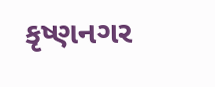કૃષ્ણનગર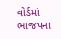વોર્ડમાં ભાજપના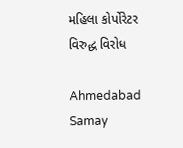મહિલા કોર્પોરેટર વિરુદ્ધ વિરોધ

Ahmedabad Samay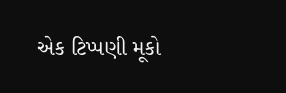એક ટિપ્પણી મૂકો